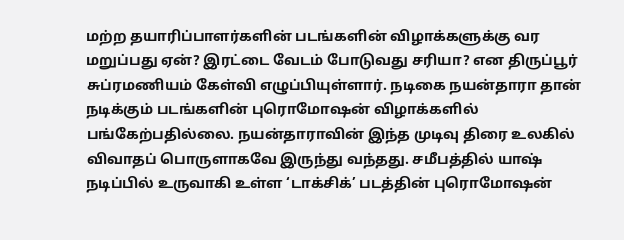மற்ற தயாரிப்பாளர்களின் படங்களின் விழாக்களுக்கு வர மறுப்பது ஏன்? இரட்டை வேடம் போடுவது சரியா? என திருப்பூர் சுப்ரமணியம் கேள்வி எழுப்பியுள்ளார். நடிகை நயன்தாரா தான் நடிக்கும் படங்களின் புரொமோஷன் விழாக்களில் பங்கேற்பதில்லை. நயன்தாராவின் இந்த முடிவு திரை உலகில் விவாதப் பொருளாகவே இருந்து வந்தது. சமீபத்தில் யாஷ் நடிப்பில் உருவாகி உள்ள ‘டாக்சிக்’ படத்தின் புரொமோஷன்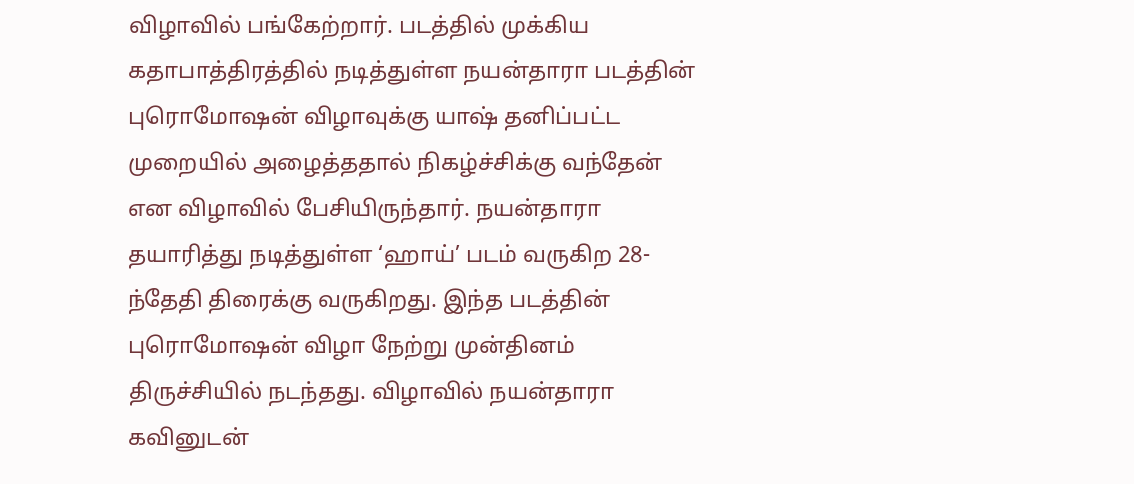விழாவில் பங்கேற்றார். படத்தில் முக்கிய கதாபாத்திரத்தில் நடித்துள்ள நயன்தாரா படத்தின் புரொமோஷன் விழாவுக்கு யாஷ் தனிப்பட்ட முறையில் அழைத்ததால் நிகழ்ச்சிக்கு வந்தேன் என விழாவில் பேசியிருந்தார். நயன்தாரா தயாரித்து நடித்துள்ள ‘ஹாய்’ படம் வருகிற 28-ந்தேதி திரைக்கு வருகிறது. இந்த படத்தின் புரொமோஷன் விழா நேற்று முன்தினம் திருச்சியில் நடந்தது. விழாவில் நயன்தாரா கவினுடன்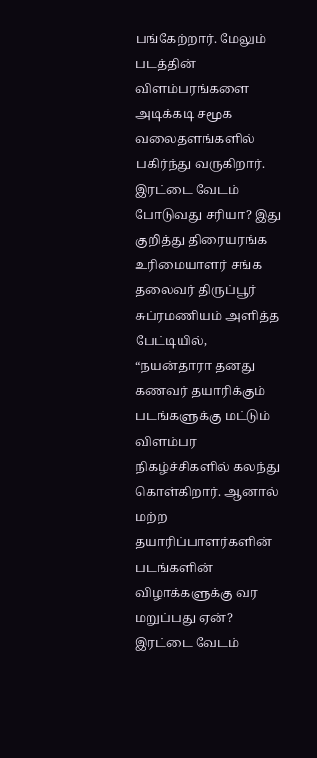பங்கேற்றார். மேலும் படத்தின் விளம்பரங்களை அடிக்கடி சமூக வலைதளங்களில் பகிர்ந்து வருகிறார். இரட்டை வேடம் போடுவது சரியா? இது குறித்து திரையரங்க உரிமையாளர் சங்க தலைவர் திருப்பூர் சுப்ரமணியம் அளித்த பேட்டியில், “நயன்தாரா தனது கணவர் தயாரிக்கும் படங்களுக்கு மட்டும் விளம்பர நிகழ்ச்சிகளில் கலந்து கொள்கிறார். ஆனால் மற்ற தயாரிப்பாளர்களின் படங்களின் விழாக்களுக்கு வர மறுப்பது ஏன்? இரட்டை வேடம்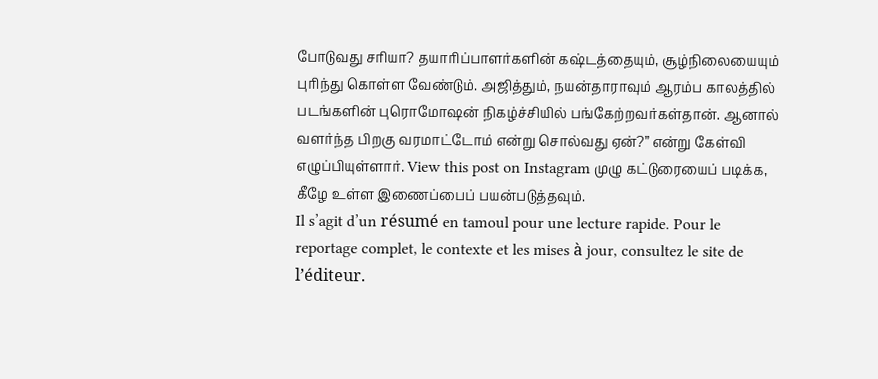போடுவது சரியா? தயாரிப்பாளர்களின் கஷ்டத்தையும், சூழ்நிலையையும் புரிந்து கொள்ள வேண்டும். அஜித்தும், நயன்தாராவும் ஆரம்ப காலத்தில் படங்களின் புரொமோஷன் நிகழ்ச்சியில் பங்கேற்றவர்கள்தான். ஆனால் வளர்ந்த பிறகு வரமாட்டோம் என்று சொல்வது ஏன்?” என்று கேள்வி எழுப்பியுள்ளார். View this post on Instagram முழு கட்டுரையைப் படிக்க, கீழே உள்ள இணைப்பைப் பயன்படுத்தவும்.
Il s’agit d’un résumé en tamoul pour une lecture rapide. Pour le reportage complet, le contexte et les mises à jour, consultez le site de l’éditeur.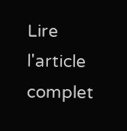Lire l'article complet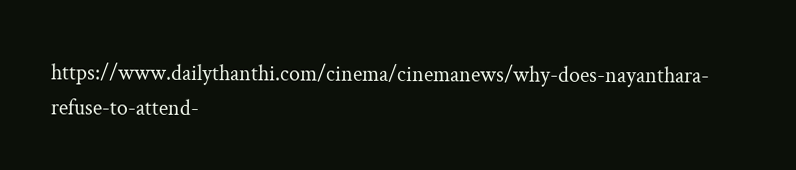https://www.dailythanthi.com/cinema/cinemanews/why-does-nayanthara-refuse-to-attend-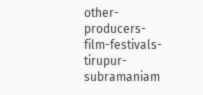other-producers-film-festivals-tirupur-subramaniam